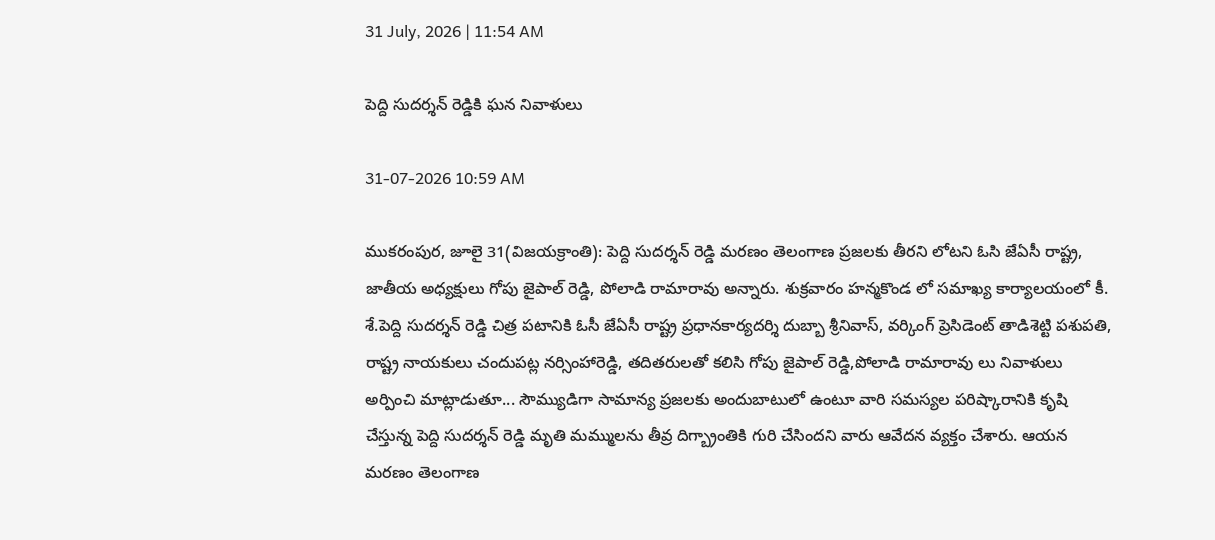31 July, 2026 | 11:54 AM

పెద్ది సుదర్శన్ రెడ్డికి ఘన నివాళులు

31-07-2026 10:59 AM

ముకరంపుర, జూలై 31(విజయక్రాంతి): పెద్ది సుదర్శన్ రెడ్డి మరణం తెలంగాణ ప్రజలకు తీరని లోటని ఓసి జేఏసీ రాష్ట్ర, జాతీయ అధ్యక్షులు గోపు జైపాల్ రెడ్డి, పోలాడి రామారావు అన్నారు. శుక్రవారం హన్మకొండ లో సమాఖ్య కార్యాలయంలో కీ. శే.పెద్ది సుదర్శన్ రెడ్డి చిత్ర పటానికి ఓసీ జేఏసీ రాష్ట్ర ప్రధానకార్యదర్శి దుబ్బా శ్రీనివాస్, వర్కింగ్ ప్రెసిడెంట్ తాడిశెట్టి పశుపతి, రాష్ట్ర నాయకులు చందుపట్ల నర్సింహారెడ్డి, తదితరులతో కలిసి గోపు జైపాల్ రెడ్డి,పోలాడి రామారావు లు నివాళులు అర్పించి మాట్లాడుతూ... సౌమ్యుడిగా సామాన్య ప్రజలకు అందుబాటులో ఉంటూ వారి సమస్యల పరిష్కారానికి కృషి చేస్తున్న పెద్ది సుదర్శన్ రెడ్డి మృతి మమ్ములను తీవ్ర దిగ్బ్రాంతికి గురి చేసిందని వారు ఆవేదన వ్యక్తం చేశారు. ఆయన మరణం తెలంగాణ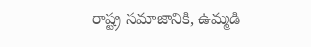రాష్ట్ర సమాజానికి, ఉమ్మడి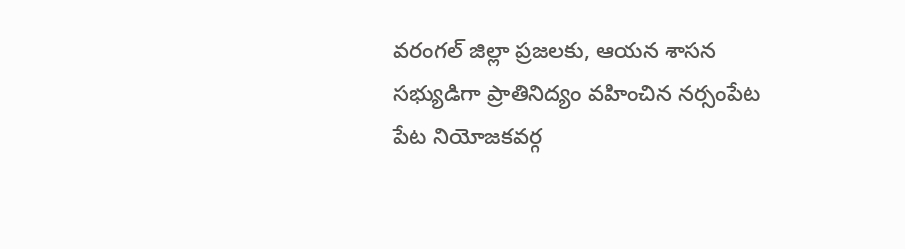వరంగల్ జిల్లా ప్రజలకు, ఆయన శాసన సభ్యుడిగా ప్రాతినిద్యం వహించిన నర్సంపేట పేట నియోజకవర్గ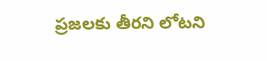ప్రజలకు తీరని లోటని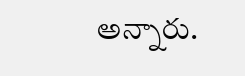అన్నారు.